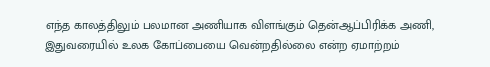எந்த காலத்திலும் பலமான அணியாக விளங்கும் தென்ஆப்பிரிக்க அணி, இதுவரையில் உலக கோப்பையை வென்றதில்லை என்ற ஏமாற்றம்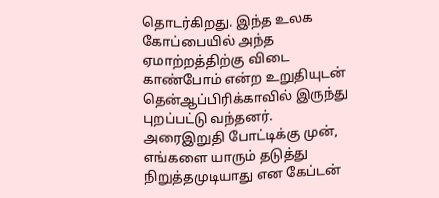தொடர்கிறது. இந்த உலக கோப்பையில் அந்த ஏமாற்றத்திற்கு விடை காண்போம் என்ற உறுதியுடன் தென்ஆப்பிரிக்காவில் இருந்து புறப்பட்டு வந்தனர். அரைஇறுதி போட்டிக்கு முன், எங்களை யாரும் தடுத்து நிறுத்தமுடியாது என கேப்டன்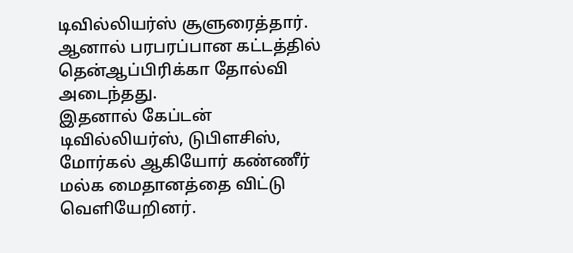டிவில்லியர்ஸ் சூளுரைத்தார். ஆனால் பரபரப்பான கட்டத்தில் தென்ஆப்பிரிக்கா தோல்வி அடைந்தது.
இதனால் கேப்டன் டிவில்லியர்ஸ், டுபிளசிஸ், மோர்கல் ஆகியோர் கண்ணீர் மல்க மைதானத்தை விட்டு வெளியேறினர்.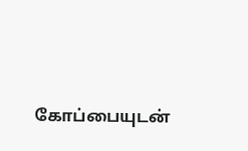கோப்பையுடன்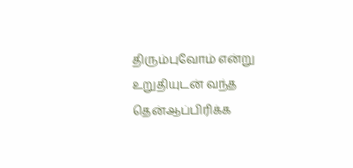திரும்புவோம் என்று உறுதியுடன் வந்த தென்ஆப்பிரிக்க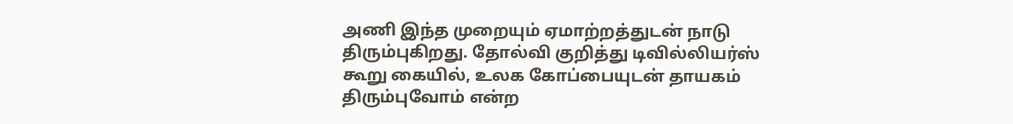அணி இந்த முறையும் ஏமாற்றத்துடன் நாடு திரும்புகிறது. தோல்வி குறித்து டிவில்லியர்ஸ் கூறு கையில், உலக கோப்பையுடன் தாயகம் திரும்புவோம் என்ற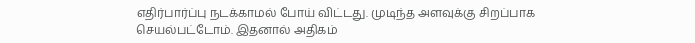எதிர்பார்ப்பு நடக்காமல் போய் விட்டது. முடிந்த அளவுக்கு சிறப்பாக செயல்பட்டோம். இதனால் அதிகம்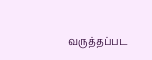வருத்தப்பட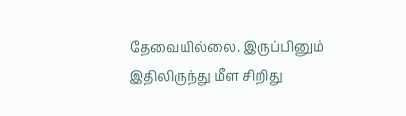தேவையில்லை. இருப்பினும் இதிலிருந்து மீள சிறிது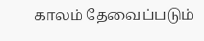காலம் தேவைப்படும்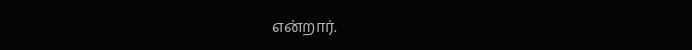என்றார்.